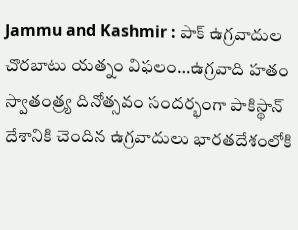Jammu and Kashmir : పాక్ ఉగ్రవాదుల చొరబాటు యత్నం విఫలం…ఉగ్రవాది హతం
స్వాతంత్ర్య దినోత్సవం సందర్భంగా పాకిస్థాన్ దేశానికి చెందిన ఉగ్రవాదులు భారతదేశంలోకి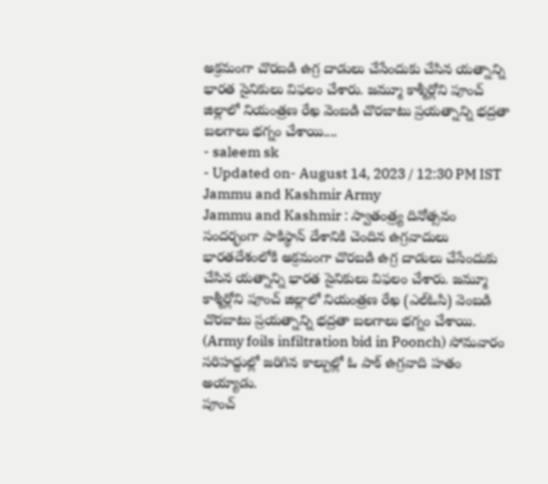అక్రమంగా చొరబడి ఉగ్ర దాడులు చేసేందుకు చేసిన యత్నాన్ని భారత సైనికులు విఫలం చేశారు. జమ్మూ కాశ్మీర్లోని పూంచ్ జిల్లాలో నియంత్రణ రేఖ వెంబడి చొరబాటు ప్రయత్నాన్ని భద్రతా బలగాలు భగ్నం చేశాయి....
- saleem sk
- Updated on- August 14, 2023 / 12:30 PM IST
Jammu and Kashmir Army
Jammu and Kashmir : స్వాతంత్ర్య దినోత్సవం సందర్భంగా పాకిస్థాన్ దేశానికి చెందిన ఉగ్రవాదులు భారతదేశంలోకి అక్రమంగా చొరబడి ఉగ్ర దాడులు చేసేందుకు చేసిన యత్నాన్ని భారత సైనికులు విఫలం చేశారు. జమ్మూ కాశ్మీర్లోని పూంచ్ జిల్లాలో నియంత్రణ రేఖ (ఎల్ఓసి) వెంబడి చొరబాటు ప్రయత్నాన్ని భద్రతా బలగాలు భగ్నం చేశాయి. (Army foils infiltration bid in Poonch) సోమవారం సరిహద్దుల్లో జరిగిన కాల్పుల్లో ఓ పాక్ ఉగ్రవాది హతం అయ్యాడు.
పూంచ్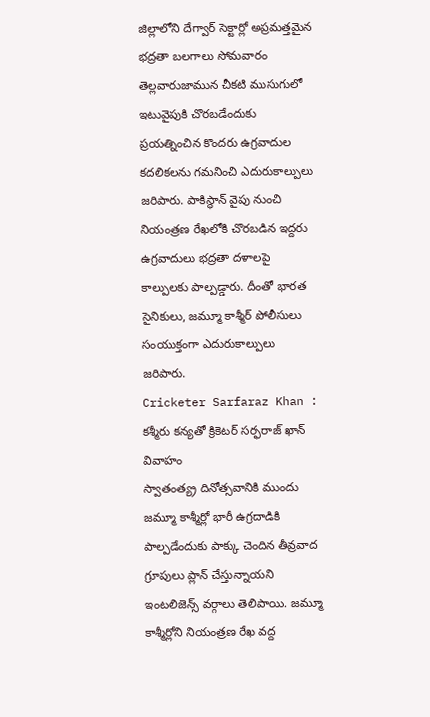జిల్లాలోని దేగ్వార్ సెక్టార్లో అప్రమత్తమైన భద్రతా బలగాలు సోమవారం తెల్లవారుజామున చీకటి ముసుగులో ఇటువైపుకి చొరబడేందుకు ప్రయత్నించిన కొందరు ఉగ్రవాదుల కదలికలను గమనించి ఎదురుకాల్పులు జరిపారు. పాకిస్థాన్ వైపు నుంచి నియంత్రణ రేఖలోకి చొరబడిన ఇద్దరు ఉగ్రవాదులు భద్రతా దళాలపై కాల్పులకు పాల్పడ్డారు. దీంతో భారత సైనికులు, జమ్మూ కాశ్మీర్ పోలీసులు సంయుక్తంగా ఎదురుకాల్పులు జరిపారు.
Cricketer Sarfaraz Khan : కశ్మీరు కన్యతో క్రికెటర్ సర్ఫరాజ్ ఖాన్ వివాహం
స్వాతంత్య్ర దినోత్సవానికి ముందు జమ్మూ కాశ్మీర్లో భారీ ఉగ్రదాడికి పాల్పడేందుకు పాక్కు చెందిన తీవ్రవాద గ్రూపులు ప్లాన్ చేస్తున్నాయని ఇంటలిజెన్స్ వర్గాలు తెలిపాయి. జమ్మూ కాశ్మీర్లోని నియంత్రణ రేఖ వద్ద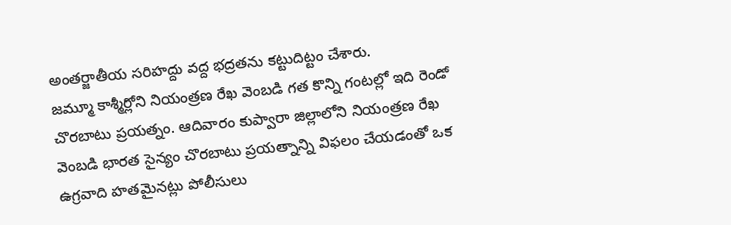అంతర్జాతీయ సరిహద్దు వద్ద భద్రతను కట్టుదిట్టం చేశారు.
జమ్మూ కాశ్మీర్లోని నియంత్రణ రేఖ వెంబడి గత కొన్ని గంటల్లో ఇది రెండో చొరబాటు ప్రయత్నం. ఆదివారం కుప్వారా జిల్లాలోని నియంత్రణ రేఖ వెంబడి భారత సైన్యం చొరబాటు ప్రయత్నాన్ని విఫలం చేయడంతో ఒక ఉగ్రవాది హతమైనట్లు పోలీసులు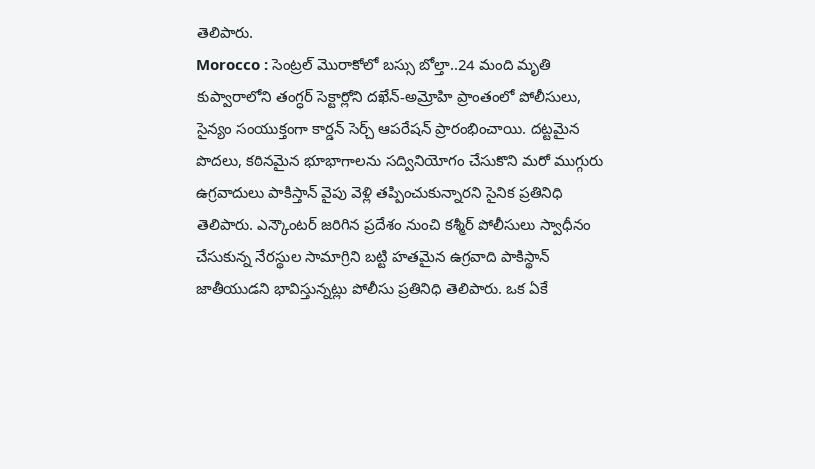తెలిపారు.
Morocco : సెంట్రల్ మొరాకోలో బస్సు బోల్తా..24 మంది మృతి
కుప్వారాలోని తంగ్ధర్ సెక్టార్లోని దఖేన్-అమ్రోహి ప్రాంతంలో పోలీసులు, సైన్యం సంయుక్తంగా కార్డన్ సెర్చ్ ఆపరేషన్ ప్రారంభించాయి. దట్టమైన పొదలు, కఠినమైన భూభాగాలను సద్వినియోగం చేసుకొని మరో ముగ్గురు ఉగ్రవాదులు పాకిస్తాన్ వైపు వెళ్లి తప్పించుకున్నారని సైనిక ప్రతినిధి తెలిపారు. ఎన్కౌంటర్ జరిగిన ప్రదేశం నుంచి కశ్మీర్ పోలీసులు స్వాధీనం చేసుకున్న నేరస్థుల సామాగ్రిని బట్టి హతమైన ఉగ్రవాది పాకిస్థాన్ జాతీయుడని భావిస్తున్నట్లు పోలీసు ప్రతినిధి తెలిపారు. ఒక ఏకే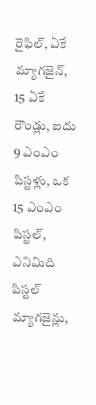రైఫిల్, ఏకే మ్యాగజైన్, 15 ఏకే రౌండ్లు, ఐదు 9 ఎంఎం పిస్టళ్లు, ఒక 15 ఎంఎం పిస్టల్, ఎనిమిది పిస్టల్ మ్యాగజైన్లు,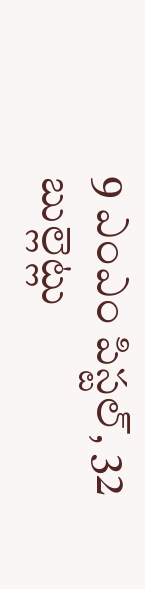9 ఎంఎం పిస్టల్, 32 బుల్లెట్లు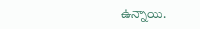ఉన్నాయి.